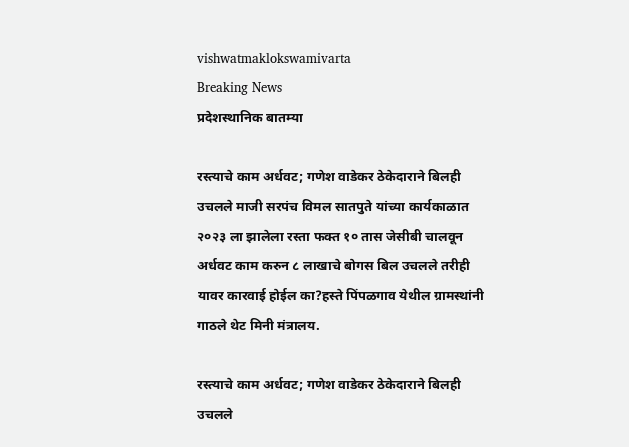vishwatmaklokswamivarta
Breaking News
प्रदेशस्थानिक बातम्या

रस्त्याचे काम अर्धवट; गणेश वाडेकर ठेकेदाराने बिलही उचलले माजी सरपंच विमल सातपुते यांच्या कार्यकाळात २०२३ ला झालेला रस्ता फक्त १० तास जेसीबी चालवून अर्धवट काम करुन ८ लाखाचे बोगस बिल उचलले तरीही यावर कारवाई होईल का?हस्ते पिंपळगाव येथील ग्रामस्थांनी गाठले थेट मिनी मंत्रालय.

रस्त्याचे काम अर्धवट; गणेश वाडेकर ठेकेदाराने बिलही उचलले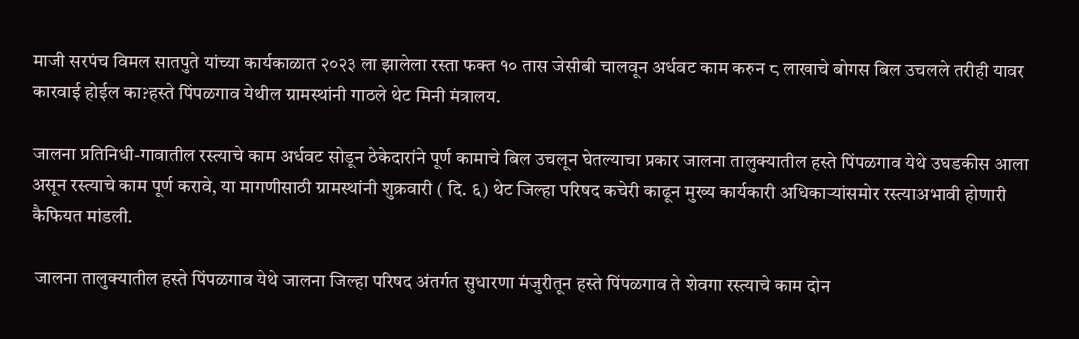माजी सरपंच विमल सातपुते यांच्या कार्यकाळात २०२३ ला झालेला रस्ता फक्त १० तास जेसीबी चालवून अर्धवट काम करुन ८ लाखाचे बोगस बिल उचलले तरीही यावर कारवाई होईल का?हस्ते पिंपळगाव येथील ग्रामस्थांनी गाठले थेट मिनी मंत्रालय.

जालना प्रतिनिधी-गावातील रस्त्याचे काम अर्धवट सोडून ठेकेदारांने पूर्ण कामाचे बिल उचलून घेतल्याचा प्रकार जालना तालुक्यातील हस्ते पिंपळगाव येथे उघडकीस आला असून रस्त्याचे काम पूर्ण करावे, या मागणीसाठी ग्रामस्थांनी शुक्रवारी ( दि. ६) थेट जिल्हा परिषद कचेरी काढून मुख्य कार्यकारी अधिकाऱ्यांसमोर रस्त्याअभावी होणारी कैफियत मांडली.

 जालना तालुक्यातील हस्ते पिंपळगाव येथे जालना जिल्हा परिषद अंतर्गत सुधारणा मंजुरीतून हस्ते पिंपळगाव ते शेवगा रस्त्याचे काम दोन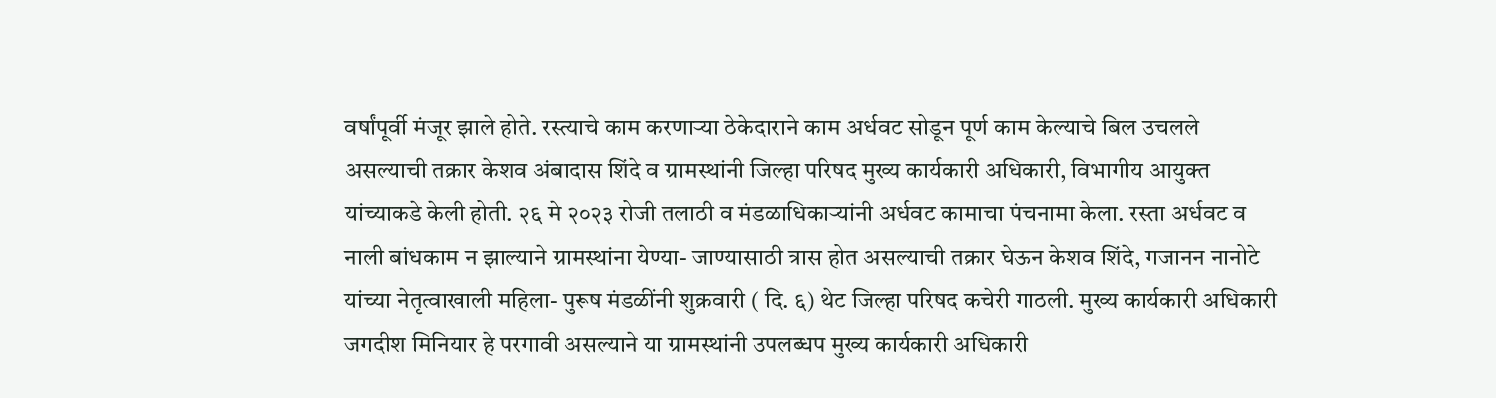वर्षांपूर्वी मंजूर झाले होते. रस्त्याचे काम करणाऱ्या ठेकेदाराने काम अर्धवट सोडून पूर्ण काम केल्याचे बिल उचलले असल्याची तक्रार केशव अंबादास शिंदे व ग्रामस्थांनी जिल्हा परिषद मुख्य कार्यकारी अधिकारी, विभागीय आयुक्त यांच्याकडे केली होती. २६ मे २०२३ रोजी तलाठी व मंडळाधिकाऱ्यांनी अर्धवट कामाचा पंचनामा केला. रस्ता अर्धवट व नाली बांधकाम न झाल्याने ग्रामस्थांना येण्या- जाण्यासाठी त्रास होत असल्याची तक्रार घेऊन केशव शिंदे, गजानन नानोटे यांच्या नेतृत्वाखाली महिला- पुरूष मंडळींनी शुक्रवारी ( दि. ६) थेट जिल्हा परिषद कचेरी गाठली. मुख्य कार्यकारी अधिकारी जगदीश मिनियार हे परगावी असल्याने या ग्रामस्थांनी उपलब्धप मुख्य कार्यकारी अधिकारी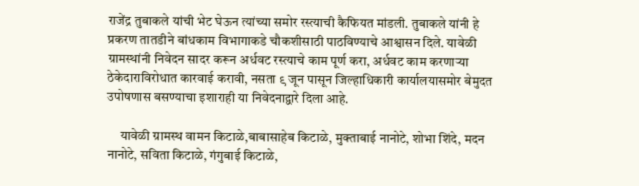राजेंद्र तुबाकले यांची भेट घेऊन त्यांच्या समोर रस्त्याची कैफियत मांडली. तुबाकले यांनी हे प्रकरण तातडीने बांधकाम विभागाकडे चौकशीसाठी पाठविण्याचे आश्वासन दिले. यावेळी ग्रामस्थांनी निवेदन सादर करून अर्धवट रस्त्याचे काम पूर्ण करा, अर्धवट काम करणाऱ्या ठेकेदाराविरोधात कारवाई करावी, नसता ९ जून पासून जिल्हाधिकारी कार्यालयासमोर बेमुदत उपोषणास बसण्याचा इशाराही या निवेदनाद्वारे दिला आहे.

     यावेळी ग्रामस्थ वामन किटाळे,बाबासाहेब किटाळे, मुक्ताबाई नानोटे, शोभा शिंदे, मदन नानोटे, सविता किटाळे, गंगुबाई किटाळे,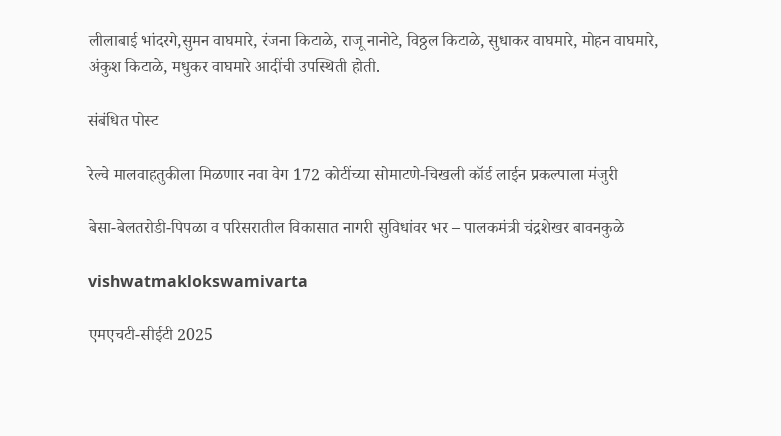लीलाबाई भांदरगे,सुमन वाघमारे, रंजना किटाळे, राजू नानोटे, विठ्ठल किटाळे, सुधाकर वाघमारे, मोहन वाघमारे, अंकुश किटाळे, मधुकर वाघमारे आदींची उपस्थिती होती.

संबंधित पोस्ट

रेल्वे मालवाहतुकीला मिळणार नवा वेग 172 कोटींच्या सोमाटणे-चिखली कॉर्ड लाईन प्रकल्पाला मंजुरी

बेसा-बेलतरोडी-पिपळा व परिसरातील विकासात नागरी सुविधांवर भर – पालकमंत्री चंद्रशेखर बावनकुळे

vishwatmaklokswamivarta

एमएचटी-सीईटी 2025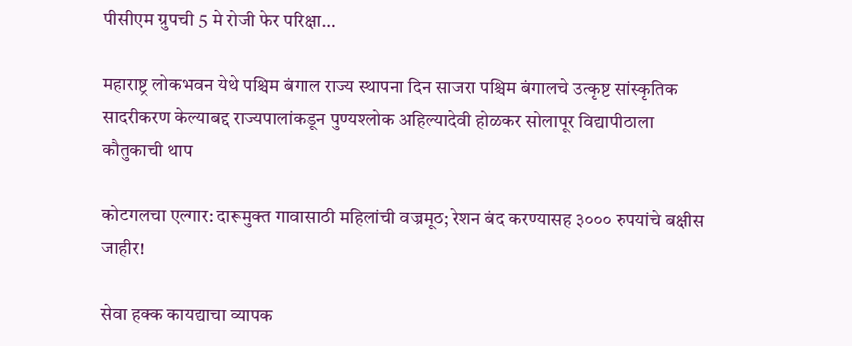पीसीएम ग्रुपची 5 मे रोजी फेर परिक्षा…

महाराष्ट्र लोकभवन येथे पश्चिम बंगाल राज्य स्थापना दिन साजरा पश्चिम बंगालचे उत्कृष्ट सांस्कृतिक सादरीकरण केल्याबद्द राज्यपालांकडून पुण्यश्लोक अहिल्यादेवी होळकर सोलापूर विद्यापीठाला कौतुकाची थाप

कोटगलचा एल्गार: दारूमुक्त गावासाठी महिलांची वज्रमूठ; रेशन बंद करण्यासह ३००० रुपयांचे बक्षीस जाहीर!

सेवा हक्क कायद्याचा व्यापक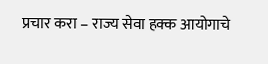प्रचार करा – राज्य सेवा हक्क आयोगाचे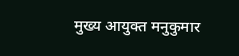मुख्य आयुक्त मनुकुमार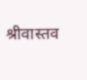श्रीवास्तव